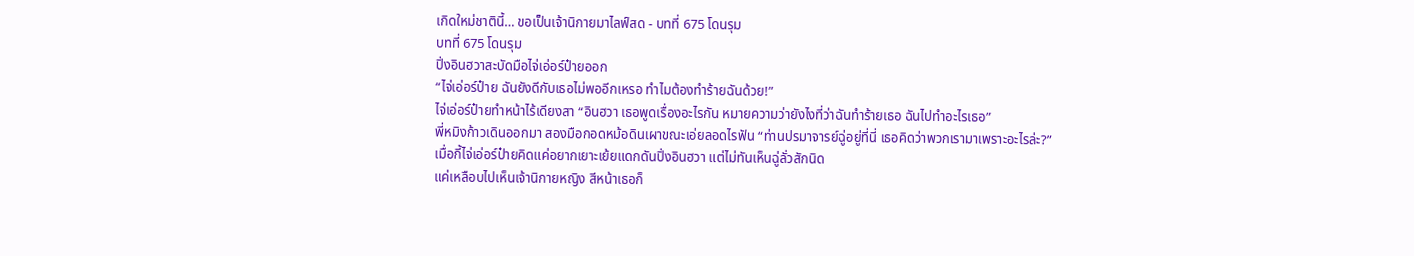เกิดใหม่ชาตินี้… ขอเป็นเจ้านิกายมาไลฟ์สด - บทที่ 675 โดนรุม
บทที่ 675 โดนรุม
ปิ่งอินฮวาสะบัดมือไจ่เอ่อร์ป๋ายออก
“ไจ่เอ่อร์ป๋าย ฉันยังดีกับเธอไม่พออีกเหรอ ทำไมต้องทำร้ายฉันด้วย!”
ไจ่เอ่อร์ป๋ายทำหน้าไร้เดียงสา “อินฮวา เธอพูดเรื่องอะไรกัน หมายความว่ายังไงที่ว่าฉันทำร้ายเธอ ฉันไปทำอะไรเธอ”
พี่หมิงก้าวเดินออกมา สองมือกอดหม้อดินเผาขณะเอ่ยลอดไรฟัน “ท่านปรมาจารย์ฉู่อยู่ที่นี่ เธอคิดว่าพวกเรามาเพราะอะไรล่ะ?”
เมื่อกี้ไจ่เอ่อร์ป๋ายคิดแค่อยากเยาะเย้ยแดกดันปิ่งอินฮวา แต่ไม่ทันเห็นฉู่ลั่วสักนิด
แค่เหลือบไปเห็นเจ้านิกายหญิง สีหน้าเธอก็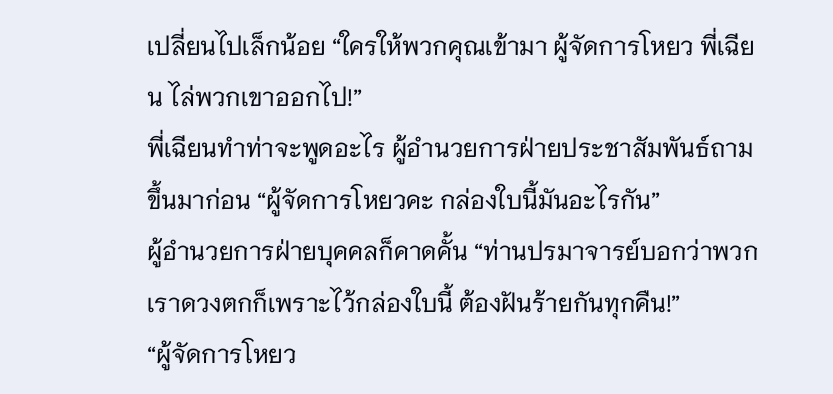เปลี่ยนไปเล็กน้อย “ใครให้พวกคุณเข้ามา ผู้จัดการโหยว พี่เฉียน ไล่พวกเขาออกไป!”
พี่เฉียนทำท่าจะพูดอะไร ผู้อำนวยการฝ่ายประชาสัมพันธ์ถามขึ้นมาก่อน “ผู้จัดการโหยวคะ กล่องใบนี้มันอะไรกัน”
ผู้อำนวยการฝ่ายบุคคลก็คาดคั้น “ท่านปรมาจารย์บอกว่าพวกเราดวงตกก็เพราะไว้กล่องใบนี้ ต้องฝันร้ายกันทุกคืน!”
“ผู้จัดการโหยว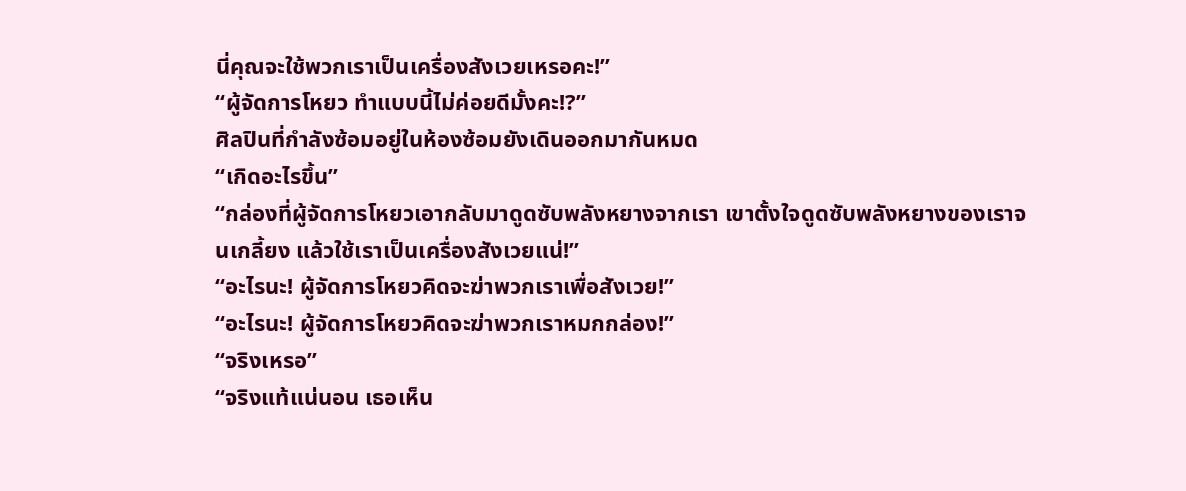นี่คุณจะใช้พวกเราเป็นเครื่องสังเวยเหรอคะ!”
“ผู้จัดการโหยว ทำแบบนี้ไม่ค่อยดีมั้งคะ!?”
ศิลปินที่กำลังซ้อมอยู่ในห้องซ้อมยังเดินออกมากันหมด
“เกิดอะไรขึ้น”
“กล่องที่ผู้จัดการโหยวเอากลับมาดูดซับพลังหยางจากเรา เขาตั้งใจดูดซับพลังหยางของเราจนเกลี้ยง แล้วใช้เราเป็นเครื่องสังเวยแน่!”
“อะไรนะ! ผู้จัดการโหยวคิดจะฆ่าพวกเราเพื่อสังเวย!”
“อะไรนะ! ผู้จัดการโหยวคิดจะฆ่าพวกเราหมกกล่อง!”
“จริงเหรอ”
“จริงแท้แน่นอน เธอเห็น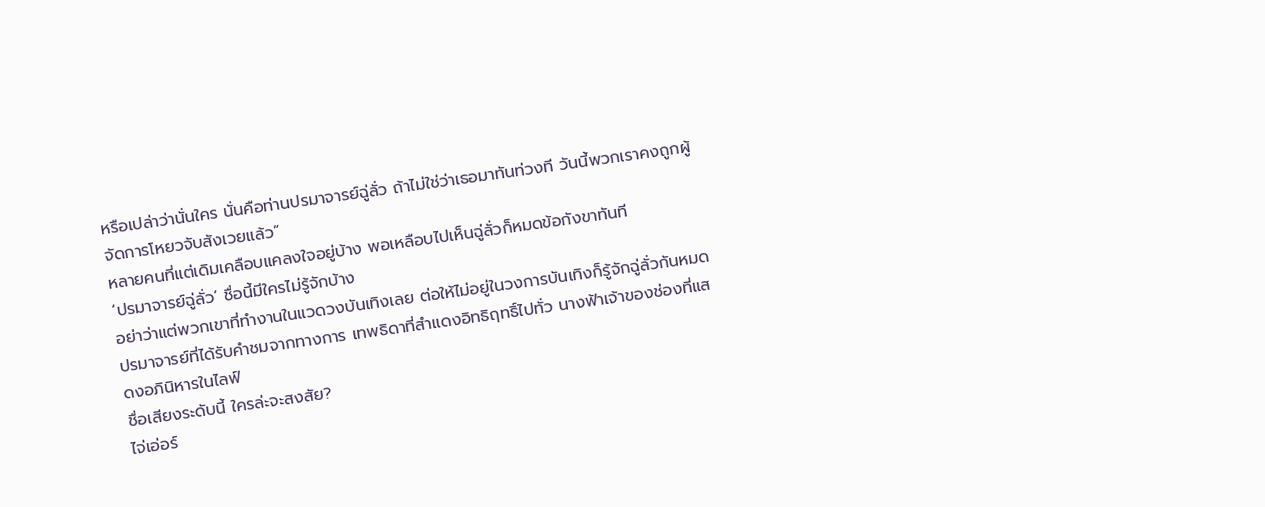หรือเปล่าว่านั่นใคร นั่นคือท่านปรมาจารย์ฉู่ลั่ว ถ้าไม่ใช่ว่าเธอมาทันท่วงที วันนี้พวกเราคงถูกผู้จัดการโหยวจับสังเวยแล้ว”
หลายคนที่แต่เดิมเคลือบแคลงใจอยู่บ้าง พอเหลือบไปเห็นฉู่ลั่วก็หมดข้อกังขาทันที
‘ปรมาจารย์ฉู่ลั่ว’ ชื่อนี้มีใครไม่รู้จักบ้าง
อย่าว่าแต่พวกเขาที่ทำงานในแวดวงบันเทิงเลย ต่อให้ไม่อยู่ในวงการบันเทิงก็รู้จักฉู่ลั่วกันหมด
ปรมาจารย์ที่ได้รับคำชมจากทางการ เทพธิดาที่สำแดงอิทธิฤทธิ์ไปทั่ว นางฟ้าเจ้าของช่องที่แสดงอภินิหารในไลฟ์
ชื่อเสียงระดับนี้ ใครล่ะจะสงสัย?
ไจ่เอ่อร์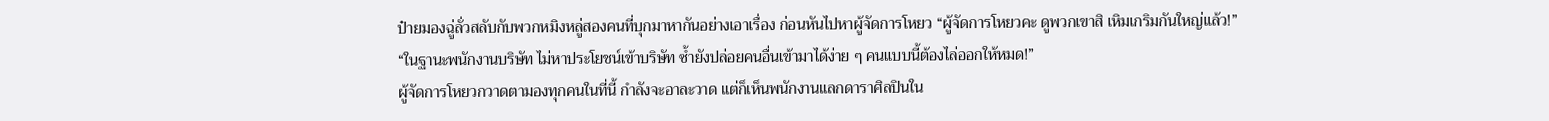ป๋ายมองฉู่ลั่วสลับกับพวกหมิงหลู่สองคนที่บุกมาหากันอย่างเอาเรื่อง ก่อนหันไปหาผู้จัดการโหยว “ผู้จัดการโหยวคะ ดูพวกเขาสิ เหิมเกริมกันใหญ่แล้ว!”
“ในฐานะพนักงานบริษัท ไม่หาประโยชน์เข้าบริษัท ซ้ำยังปล่อยคนอื่นเข้ามาได้ง่าย ๆ คนแบบนี้ต้องไล่ออกให้หมด!”
ผู้จัดการโหยวกวาดตามองทุกคนในที่นี้ กำลังจะอาละวาด แต่ก็เห็นพนักงานแลกดาราศิลปินใน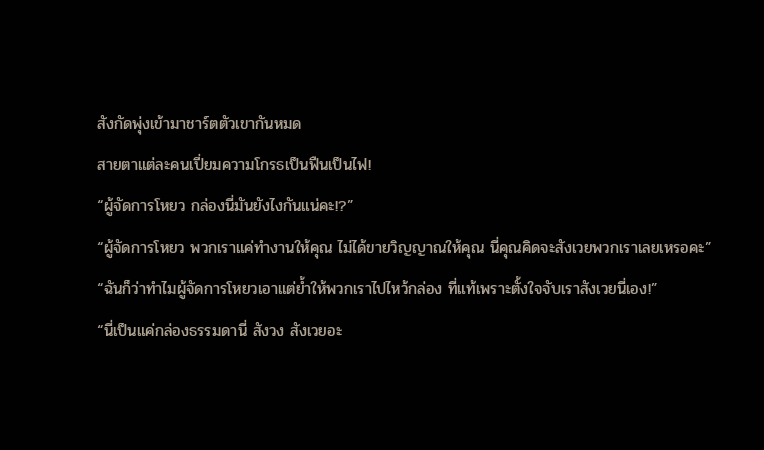สังกัดพุ่งเข้ามาชาร์ตตัวเขากันหมด
สายตาแต่ละคนเปี่ยมความโกรธเป็นฟืนเป็นไฟ!
“ผู้จัดการโหยว กล่องนี่มันยังไงกันแน่คะ!?”
“ผู้จัดการโหยว พวกเราแค่ทำงานให้คุณ ไม่ได้ขายวิญญาณให้คุณ นี่คุณคิดจะสังเวยพวกเราเลยเหรอคะ”
“ฉันก็ว่าทำไมผู้จัดการโหยวเอาแต่ย้ำให้พวกเราไปไหว้กล่อง ที่แท้เพราะตั้งใจจับเราสังเวยนี่เอง!”
“นี่เป็นแค่กล่องธรรมดานี่ สังวง สังเวยอะ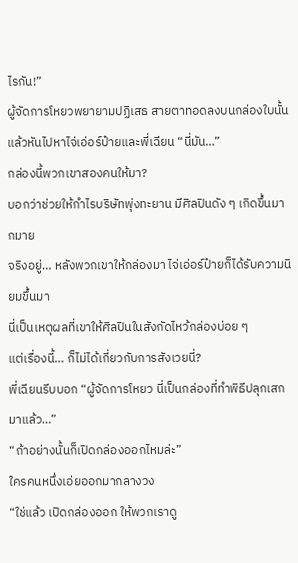ไรกัน!”
ผู้จัดการโหยวพยายามปฏิเสธ สายตาทอดลงบนกล่องใบนั้น แล้วหันไปหาไจ่เอ่อร์ป๋ายและพี่เฉียน “นี่มัน…”
กล่องนี้พวกเขาสองคนให้มา?
บอกว่าช่วยให้กำไรบริษัทพุ่งทะยาน มีศิลปินดัง ๆ เกิดขึ้นมากมาย
จริงอยู่… หลังพวกเขาให้กล่องมา ไจ่เอ่อร์ป๋ายก็ได้รับความนิยมขึ้นมา
นี่เป็นเหตุผลที่เขาให้ศิลปินในสังกัดไหว้กล่องบ่อย ๆ
แต่เรื่องนี้… ก็ไม่ได้เกี่ยวกับการสังเวยนี่?
พี่เฉียนรีบบอก “ผู้จัดการโหยว นี่เป็นกล่องที่ทำพิธีปลุกเสกมาแล้ว…”
“ถ้าอย่างนั้นก็เปิดกล่องออกไหมล่ะ”
ใครคนหนึ่งเอ่ยออกมากลางวง
“ใช่แล้ว เปิดกล่องออก ให้พวกเราดู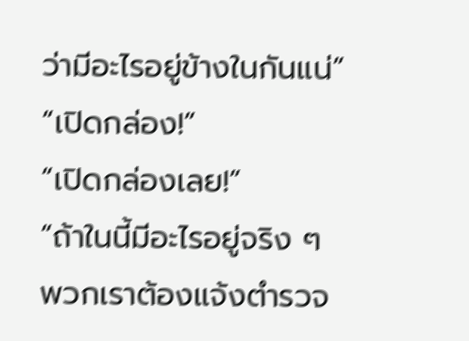ว่ามีอะไรอยู่ข้างในกันแน่”
“เปิดกล่อง!”
“เปิดกล่องเลย!”
“ถ้าในนี้มีอะไรอยู่จริง ๆ พวกเราต้องแจ้งตำรวจ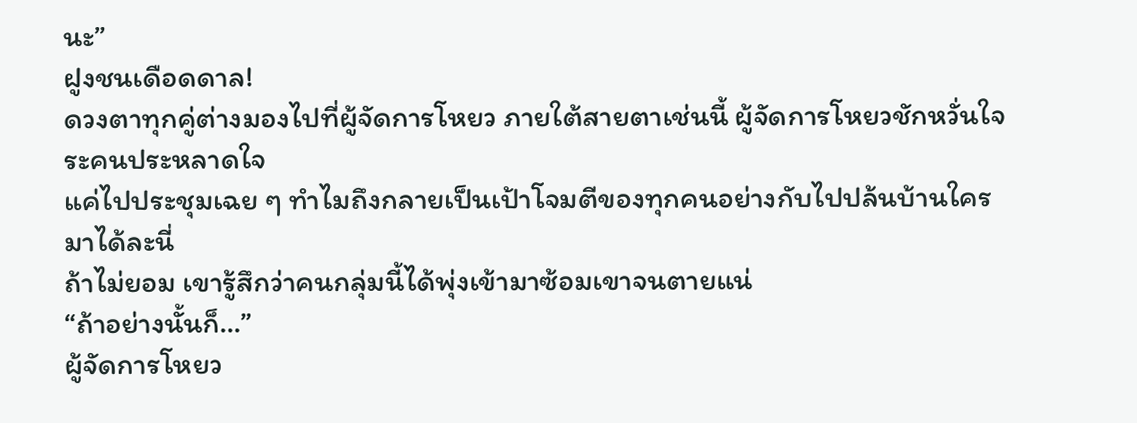นะ”
ฝูงชนเดือดดาล!
ดวงตาทุกคู่ต่างมองไปที่ผู้จัดการโหยว ภายใต้สายตาเช่นนี้ ผู้จัดการโหยวชักหวั่นใจระคนประหลาดใจ
แค่ไปประชุมเฉย ๆ ทำไมถึงกลายเป็นเป้าโจมตีของทุกคนอย่างกับไปปล้นบ้านใครมาได้ละนี่
ถ้าไม่ยอม เขารู้สึกว่าคนกลุ่มนี้ได้พุ่งเข้ามาซ้อมเขาจนตายแน่
“ถ้าอย่างนั้นก็…”
ผู้จัดการโหยว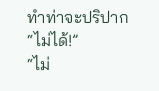ทำท่าจะปริปาก
“ไม่ได้!”
“ไม่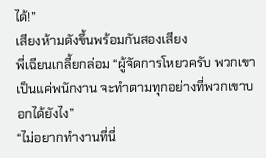ได้!”
เสียงห้ามดังขึ้นพร้อมกันสองเสียง
พี่เฉียนเกลี้ยกล่อม “ผู้จัดการโหยวครับ พวกเขาเป็นแค่พนักงาน จะทำตามทุกอย่างที่พวกเขาบอกได้ยังไง”
“ไม่อยากทำงานที่นี่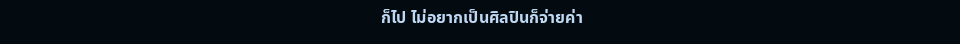ก็ไป ไม่อยากเป็นศิลปินก็จ่ายค่า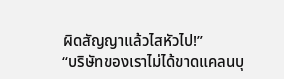ผิดสัญญาแล้วไสหัวไป!”
“บริษัทของเราไม่ได้ขาดแคลนบุ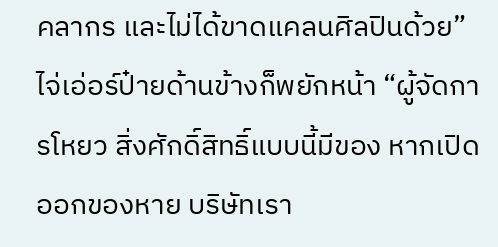คลากร และไม่ได้ขาดแคลนศิลปินด้วย”
ไจ่เอ่อร์ป๋ายด้านข้างก็พยักหน้า “ผู้จัดการโหยว สิ่งศักดิ์สิทธิ์แบบนี้มีของ หากเปิดออกของหาย บริษัทเรา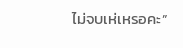ไม่จบเห่เหรอคะ”